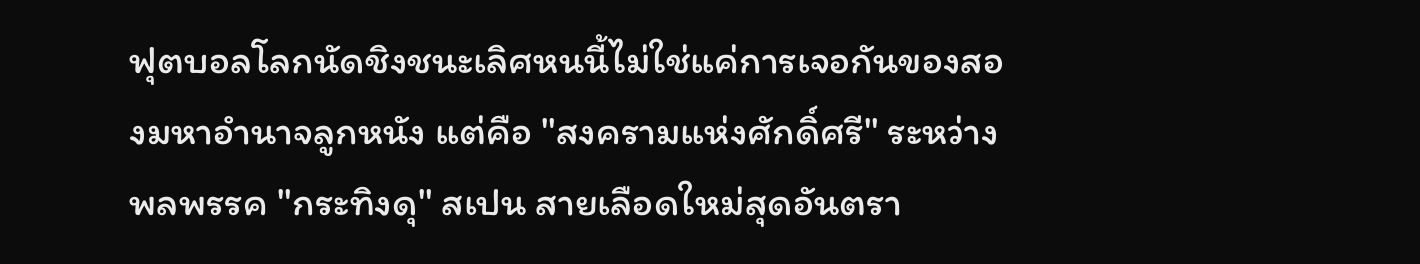ฟุตบอลโลกนัดชิงชนะเลิศหนนี้ไม่ใช่แค่การเจอกันของสองมหาอำนาจลูกหนัง แต่คือ "สงครามแห่งศักดิ์ศรี" ระหว่างพลพรรค "กระทิงดุ" สเปน สายเลือดใหม่สุดอันตรา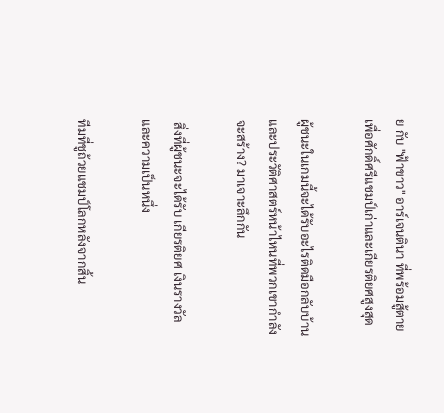ย กับ "ฟ้าขาว" อาร์เจนตินา ที่พร้อมสู้ตายเพื่อศักดิ์ศรีแชมป์เก่าและเกียรติยศสูงสุด

ผู้ชนะในเกมนี้จะได้รับอะไรติดมือกลับบ้าน และประวัติศาสตร์หน้าไหนที่พวกเขากำลังจะสร้าง? มาเจาะลึกกัน

 สิ่งที่ผู้ชนะจะได้รับ เกียรติยศ เงินรางวัล และความเป็นหนึ่ง

ทีมที่ชูถ้วยแชมป์โลกหลังจากสิ้น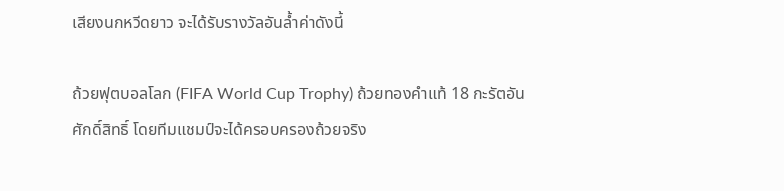เสียงนกหวีดยาว จะได้รับรางวัลอันล้ำค่าดังนี้

ถ้วยฟุตบอลโลก (FIFA World Cup Trophy) ถ้วยทองคำแท้ 18 กะรัตอันศักดิ์สิทธิ์ โดยทีมแชมป์จะได้ครอบครองถ้วยจริง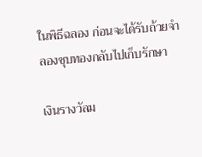ในพิธีฉลอง ก่อนจะได้รับถ้วยจำลองชุบทองกลับไปเก็บรักษา

เงินรางวัลม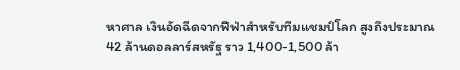หาศาล เงินอัดฉีดจากฟีฟ่าสำหรับทีมแชมป์โลก สูงถึงประมาณ 42 ล้านดอลลาร์สหรัฐ ราว 1,400-1,500 ล้า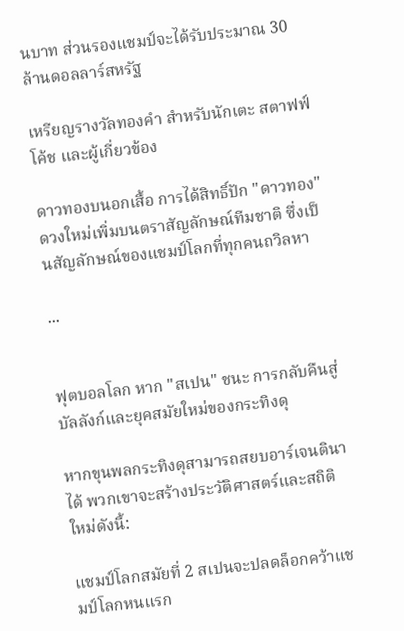นบาท ส่วนรองแชมป์จะได้รับประมาณ 30 ล้านดอลลาร์สหรัฐ

เหรียญรางวัลทองคำ สำหรับนักเตะ สตาฟฟ์โค้ช และผู้เกี่ยวข้อง

ดาวทองบนอกเสื้อ การได้สิทธิ์ปัก "ดาวทอง" ดวงใหม่เพิ่มบนตราสัญลักษณ์ทีมชาติ ซึ่งเป็นสัญลักษณ์ของแชมป์โลกที่ทุกคนถวิลหา

...


ฟุตบอลโลก หาก "สเปน" ชนะ การกลับคืนสู่บัลลังก์และยุคสมัยใหม่ของกระทิงดุ

หากขุนพลกระทิงดุสามารถสยบอาร์เจนตินาได้ พวกเขาจะสร้างประวัติศาสตร์และสถิติใหม่ดังนี้:

แชมป์โลกสมัยที่ 2 สเปนจะปลดล็อกคว้าแชมป์โลกหนแรก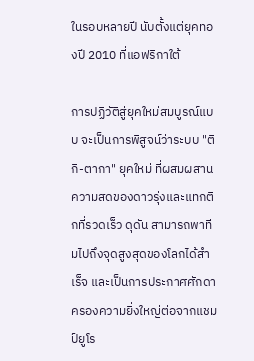ในรอบหลายปี นับตั้งแต่ยุคทองปี 2010 ที่แอฟริกาใต้

การปฏิวัติสู่ยุคใหม่สมบูรณ์แบบ จะเป็นการพิสูจน์ว่าระบบ "ติกิ-ตากา" ยุคใหม่ ที่ผสมผสานความสดของดาวรุ่งและแทกติกที่รวดเร็ว ดุดัน สามารถพาทีมไปถึงจุดสูงสุดของโลกได้สำเร็จ และเป็นการประกาศศักดาครองความยิ่งใหญ่ต่อจากแชมป์ยูโร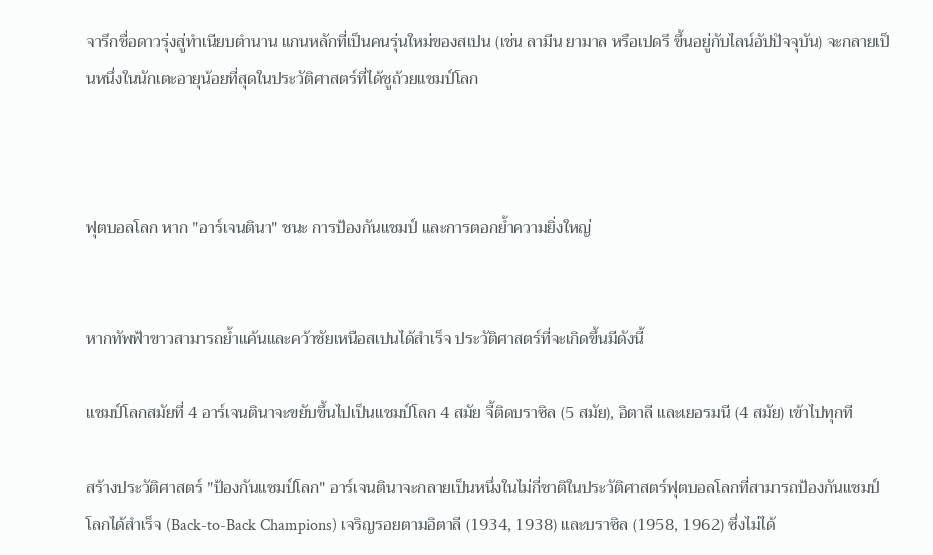จารึกชื่อดาวรุ่งสู่ทำเนียบตำนาน แกนหลักที่เป็นคนรุ่นใหม่ของสเปน (เช่น ลามีน ยามาล หรือเปดรี ขึ้นอยู่กับไลน์อัปปัจจุบัน) จะกลายเป็นหนึ่งในนักเตะอายุน้อยที่สุดในประวัติศาสตร์ที่ได้ชูถ้วยแชมป์โลก



ฟุตบอลโลก หาก "อาร์เจนตินา" ชนะ การป้องกันแชมป์ และการตอกย้ำความยิ่งใหญ่


หากทัพฟ้าขาวสามารถย้ำแค้นและคว้าชัยเหนือสเปนได้สำเร็จ ประวัติศาสตร์ที่จะเกิดขึ้นมีดังนี้

แชมป์โลกสมัยที่ 4 อาร์เจนตินาจะขยับขึ้นไปเป็นแชมป์โลก 4 สมัย จี้ติดบราซิล (5 สมัย), อิตาลี และเยอรมนี (4 สมัย) เข้าไปทุกที

สร้างประวัติศาสตร์ "ป้องกันแชมป์โลก" อาร์เจนตินาจะกลายเป็นหนึ่งในไม่กี่ชาติในประวัติศาสตร์ฟุตบอลโลกที่สามารถป้องกันแชมป์โลกได้สำเร็จ (Back-to-Back Champions) เจริญรอยตามอิตาลี (1934, 1938) และบราซิล (1958, 1962) ซึ่งไม่ได้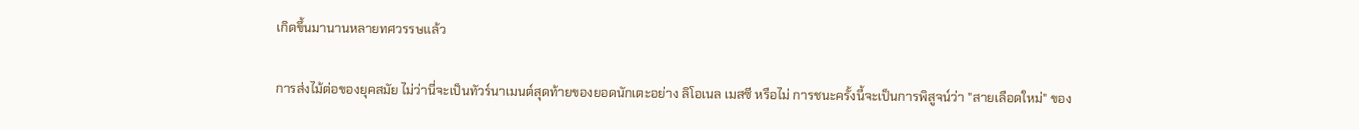เกิดขึ้นมานานหลายทศวรรษแล้ว

การส่งไม้ต่อของยุคสมัย ไม่ว่านี่จะเป็นทัวร์นาเมนต์สุดท้ายของยอดนักเตะอย่าง ลิโอเนล เมสซี หรือไม่ การชนะครั้งนี้จะเป็นการพิสูจน์ว่า "สายเลือดใหม่" ของ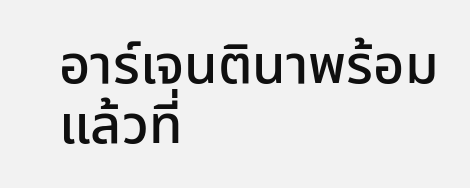อาร์เจนตินาพร้อมแล้วที่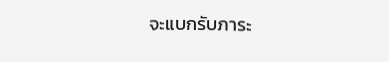จะแบกรับภาระ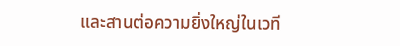และสานต่อความยิ่งใหญ่ในเวที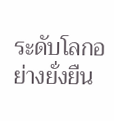ระดับโลกอย่างยั่งยืน